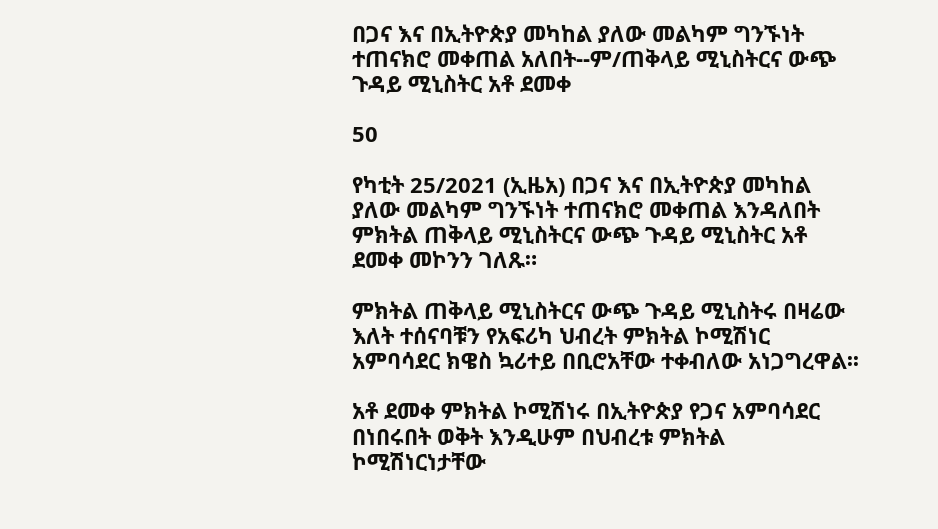በጋና እና በኢትዮጵያ መካከል ያለው መልካም ግንኙነት ተጠናክሮ መቀጠል አለበት--ም/ጠቅላይ ሚኒስትርና ውጭ ጉዳይ ሚኒስትር አቶ ደመቀ

50

የካቲት 25/2021 (ኢዜአ) በጋና እና በኢትዮጵያ መካከል ያለው መልካም ግንኙነት ተጠናክሮ መቀጠል እንዳለበት ምክትል ጠቅላይ ሚኒስትርና ውጭ ጉዳይ ሚኒስትር አቶ ደመቀ መኮንን ገለጹ።

ምክትል ጠቅላይ ሚኒስትርና ውጭ ጉዳይ ሚኒስትሩ በዛሬው እለት ተሰናባቹን የአፍሪካ ህብረት ምክትል ኮሚሽነር አምባሳደር ክዌስ ኳሪተይ በቢሮአቸው ተቀብለው አነጋግረዋል፡፡

አቶ ደመቀ ምክትል ኮሚሽነሩ በኢትዮጵያ የጋና አምባሳደር በነበሩበት ወቅት እንዲሁም በህብረቱ ምክትል ኮሚሽነርነታቸው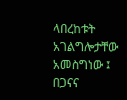ላበረከቱት አገልግሎታቸው አመስግነው ፤ በጋናና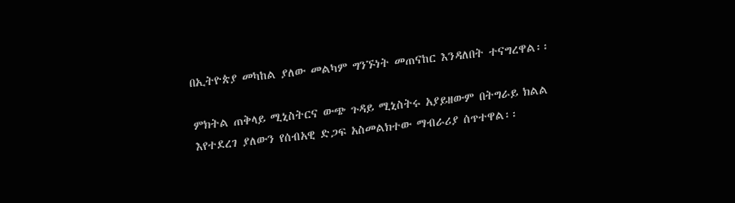በኢትዮጵያ መካከል ያለው መልካም ግንኙነት መጠናከር እንዳለበት ተናግረዋል፡፡

ምክትል ጠቅላይ ሚኒስትርና ውጭ ጉዳይ ሚኒስትሩ አያይዘውም በትግራይ ክልል እየተደረገ ያለውን የሰብአዊ ድጋፍ አስመልክተው ማብራሪያ ሰጥተዋል፡፡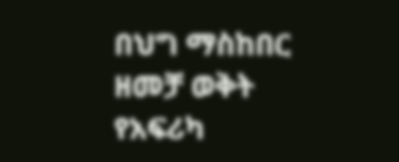በህግ ማስከበር ዘመቻ ወቅት የአፍሪካ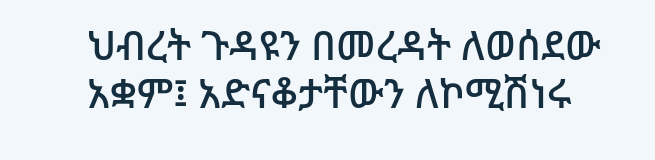ህብረት ጉዳዩን በመረዳት ለወሰደው አቋም፤ አድናቆታቸውን ለኮሚሽነሩ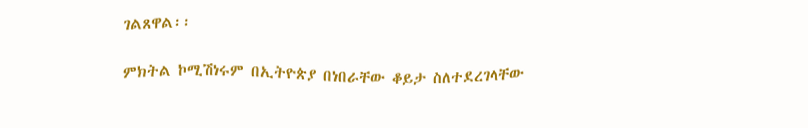ገልጸዋል፡፡

ምክትል ኮሚሽነሩም በኢትዮጵያ በነበራቸው ቆይታ ስለተደረገላቸው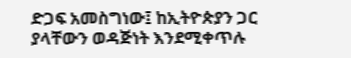ድጋፍ አመስግነው፤ ከኢትዮጵያን ጋር ያላቸውን ወዳጅነት እንደሚቀጥሉ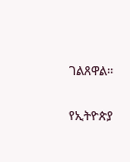ገልጸዋል።

የኢትዮጵያ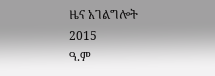ዜና አገልግሎት
2015
ዓ.ም